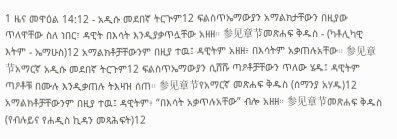1 ዜና መዋዕል 14:12 - አዲሱ መደበኛ ትርጒም12 ፍልስጥኤማውያን አማልክታቸውን በዚያው ጥለዋቸው ስለ ነበር፣ ዳዊት በእሳት እንዲያቃጥሏቸው አዘዘ። 参见章节መጽሐፍ ቅዱስ - (ካቶሊካዊ እትም - ኤማሁስ)12 አማልክቶቻቸውንም በዚያ ተዉ፤ ዳዊትም አዘዘ፥ በእሳትም አቃጠሉአቸው። 参见章节አማርኛ አዲሱ መደበኛ ትርጉም12 ፍልስጥኤማውያን ሲሸሹ ጣዖቶቻቸውን ጥለው ሄዱ፤ ዳዊትም ጣዖቶቹ በሙሉ እንዲቃጠሉ ትእዛዝ ሰጠ። 参见章节የአማርኛ መጽሐፍ ቅዱስ (ሰማንያ አሃዱ)12 አማልክቶቻቸውንም በዚያ ተዉ፤ ዳዊትም፥ “በእሳት አቃጥሉአቸው” ብሎ አዘዘ። 参见章节መጽሐፍ ቅዱስ (የብሉይና የሐዲስ ኪዳን መጻሕፍት)12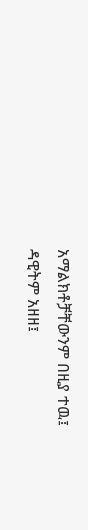አማልክቶቻቸውንም በዚያ ተዉ፤ ዳዊትም አዘዘ፤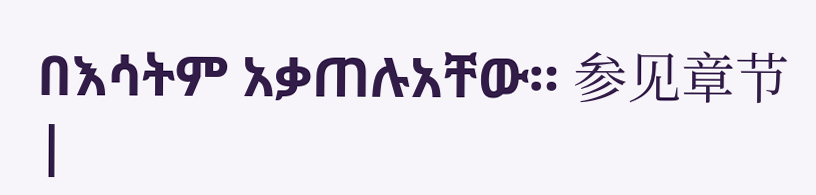በእሳትም አቃጠሉአቸው። 参见章节 |